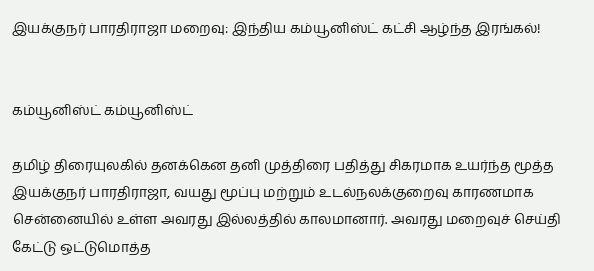இயக்குநர் பாரதிராஜா மறைவு: இந்திய கம்யூனிஸ்ட் கட்சி ஆழ்ந்த இரங்கல்!


கம்யூனிஸ்ட் கம்யூனிஸ்ட்

தமிழ் திரையுலகில் தனக்கென தனி முத்திரை பதித்து சிகரமாக உயர்ந்த மூத்த இயக்குநர் பாரதிராஜா, வயது மூப்பு மற்றும் உடல்நலக்குறைவு காரணமாக சென்னையில் உள்ள அவரது இல்லத்தில் காலமானார். அவரது மறைவுச் செய்தி கேட்டு ஒட்டுமொத்த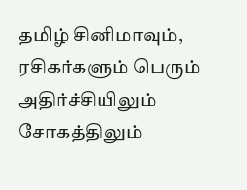தமிழ் சினிமாவும், ரசிகர்களும் பெரும் அதிர்ச்சியிலும் சோகத்திலும்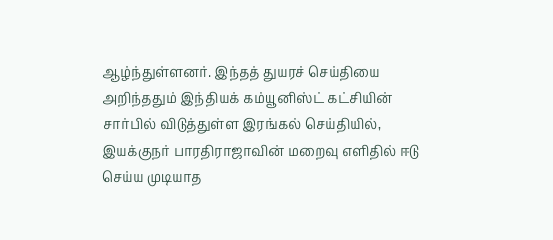ஆழ்ந்துள்ளனர். இந்தத் துயரச் செய்தியை அறிந்ததும் இந்தியக் கம்யூனிஸ்ட் கட்சியின் சார்பில் விடுத்துள்ள இரங்கல் செய்தியில், இயக்குநர் பாரதிராஜாவின் மறைவு எளிதில் ஈடு செய்ய முடியாத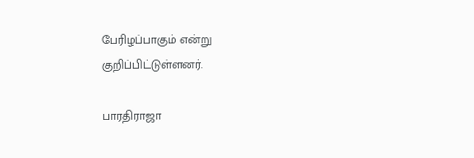பேரிழப்பாகும் என்று குறிப்பிட்டுள்ளனர்.

பாரதிராஜா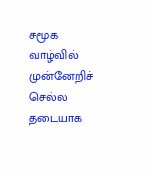சமூக வாழ்வில் முன்னேறிச் செல்ல தடையாக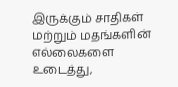இருக்கும் சாதிகள் மற்றும் மதங்களின் எல்லைகளை உடைத்து,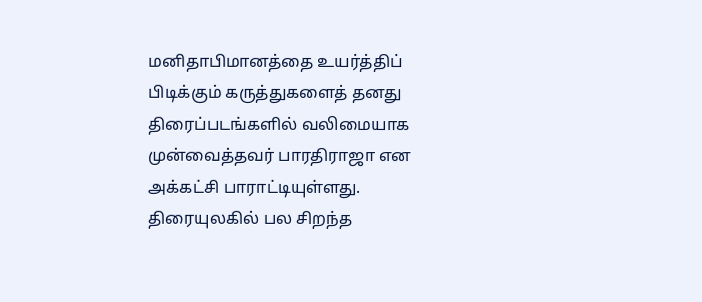மனிதாபிமானத்தை உயர்த்திப் பிடிக்கும் கருத்துகளைத் தனது திரைப்படங்களில் வலிமையாக முன்வைத்தவர் பாரதிராஜா என அக்கட்சி பாராட்டியுள்ளது. திரையுலகில் பல சிறந்த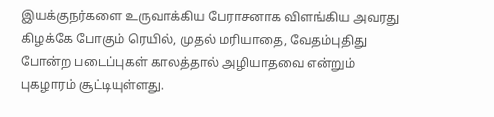இயக்குநர்களை உருவாக்கிய பேராசனாக விளங்கிய அவரது கிழக்கே போகும் ரெயில், முதல் மரியாதை, வேதம்புதிது போன்ற படைப்புகள் காலத்தால் அழியாதவை என்றும் புகழாரம் சூட்டியுள்ளது.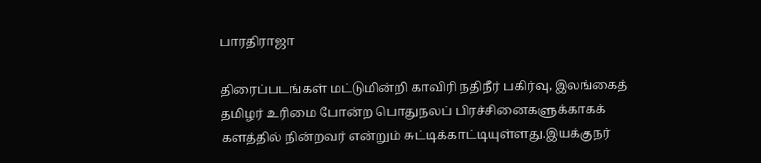பாரதிராஜா

திரைப்படங்கள் மட்டுமின்றி காவிரி நதிநீர் பகிர்வு, இலங்கைத் தமிழர் உரிமை போன்ற பொதுநலப் பிரச்சினைகளுக்காகக் களத்தில் நின்றவர் என்றும் சுட்டிக்காட்டியுள்ளது.இயக்குநர்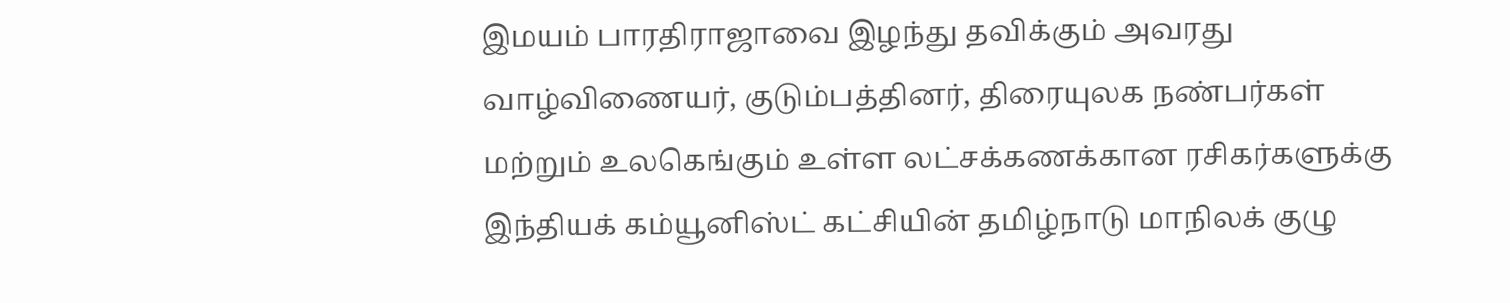இமயம் பாரதிராஜாவை இழந்து தவிக்கும் அவரது வாழ்விணையர், குடும்பத்தினர், திரையுலக நண்பர்கள் மற்றும் உலகெங்கும் உள்ள லட்சக்கணக்கான ரசிகர்களுக்கு இந்தியக் கம்யூனிஸ்ட் கட்சியின் தமிழ்நாடு மாநிலக் குழு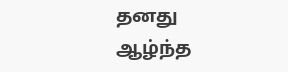தனது ஆழ்ந்த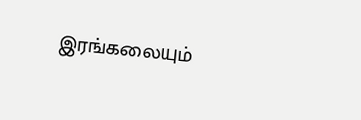இரங்கலையும்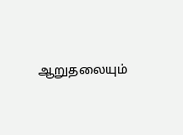ஆறுதலையும்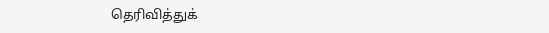தெரிவித்துக்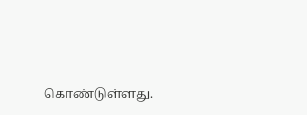கொண்டுள்ளது.